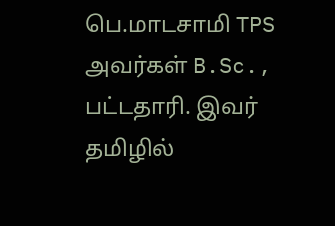பெ.மாடசாமி TPS அவர்கள் B.Sc., பட்டதாரி. இவர் தமிழில்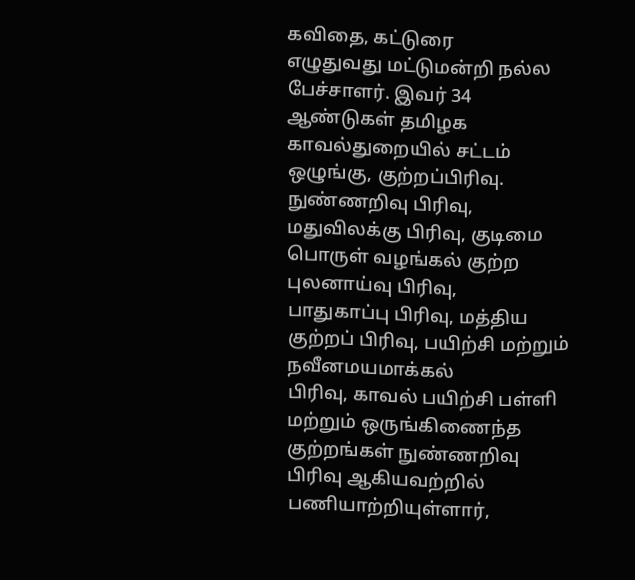கவிதை, கட்டுரை
எழுதுவது மட்டுமன்றி நல்ல பேச்சாளர். இவர் 34 ஆண்டுகள் தமிழக
காவல்துறையில் சட்டம் ஒழுங்கு, குற்றப்பிரிவு. நுண்ணறிவு பிரிவு,
மதுவிலக்கு பிரிவு, குடிமை பொருள் வழங்கல் குற்ற புலனாய்வு பிரிவு,
பாதுகாப்பு பிரிவு, மத்திய குற்றப் பிரிவு, பயிற்சி மற்றும் நவீனமயமாக்கல்
பிரிவு, காவல் பயிற்சி பள்ளி மற்றும் ஒருங்கிணைந்த குற்றங்கள் நுண்ணறிவு
பிரிவு ஆகியவற்றில் பணியாற்றியுள்ளார்,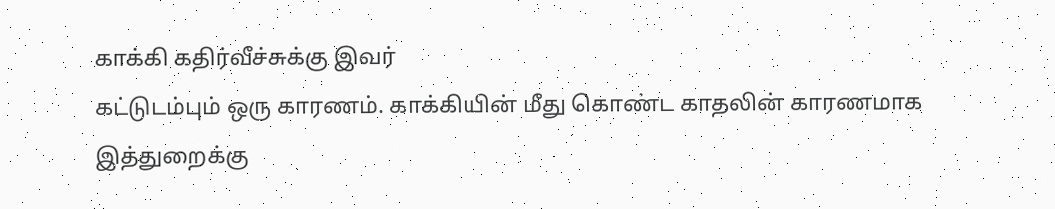காக்கி கதிர்வீச்சுக்கு இவர்
கட்டுடம்பும் ஒரு காரணம். காக்கியின் மீது கொண்ட காதலின் காரணமாக
இத்துறைக்கு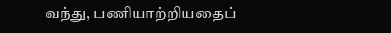வந்து, பணியாற்றியதைப்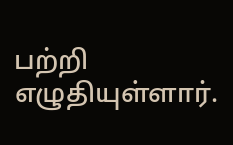பற்றி எழுதியுள்ளார்.